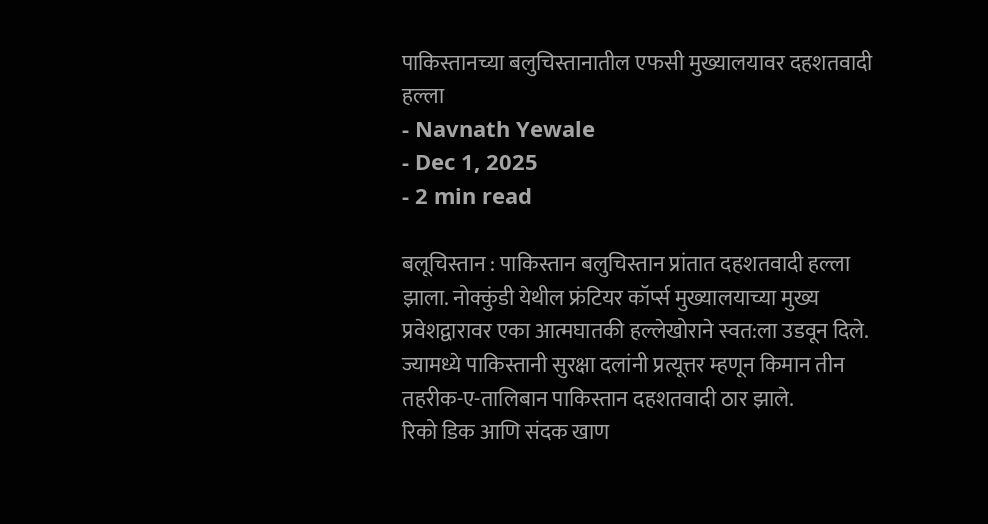पाकिस्तानच्या बलुचिस्तानातील एफसी मुख्यालयावर दहशतवादी हल्ला
- Navnath Yewale
- Dec 1, 2025
- 2 min read

बलूचिस्तान : पाकिस्तान बलुचिस्तान प्रांतात दहशतवादी हल्ला झाला. नोक्कुंडी येथील फ्रंटियर कॉर्प्स मुख्यालयाच्या मुख्य प्रवेशद्वारावर एका आत्मघातकी हल्लेखोराने स्वत:ला उडवून दिले. ज्यामध्ये पाकिस्तानी सुरक्षा दलांनी प्रत्यूत्तर म्हणून किमान तीन तहरीक-ए-तालिबान पाकिस्तान दहशतवादी ठार झाले.
रिको डिक आणि संदक खाण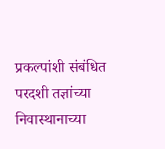प्रकल्पांशी संबंधित परदशी तज्ञांच्या निवास्थानाच्या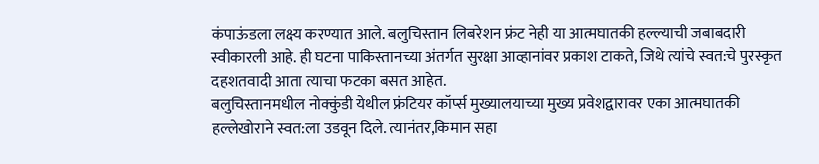कंपाऊंडला लक्ष्य करण्यात आले. बलुचिस्तान लिबरेशन फ्रंट नेही या आत्मघातकी हल्ल्याची जबाबदारी स्वीकारली आहे. ही घटना पाकिस्तानच्या अंतर्गत सुरक्षा आव्हानांवर प्रकाश टाकते, जिथे त्यांचे स्वत:चे पुरस्कृत दहशतवादी आता त्याचा फटका बसत आहेत.
बलुचिस्तानमधील नोक्कुंडी येथील फ्रंटियर कॉर्प्स मुख्यालयाच्या मुख्य प्रवेशद्वारावर एका आत्मघातकी हल्लेखोराने स्वत:ला उडवून दिले. त्यानंतर,किमान सहा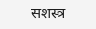सशस्त्र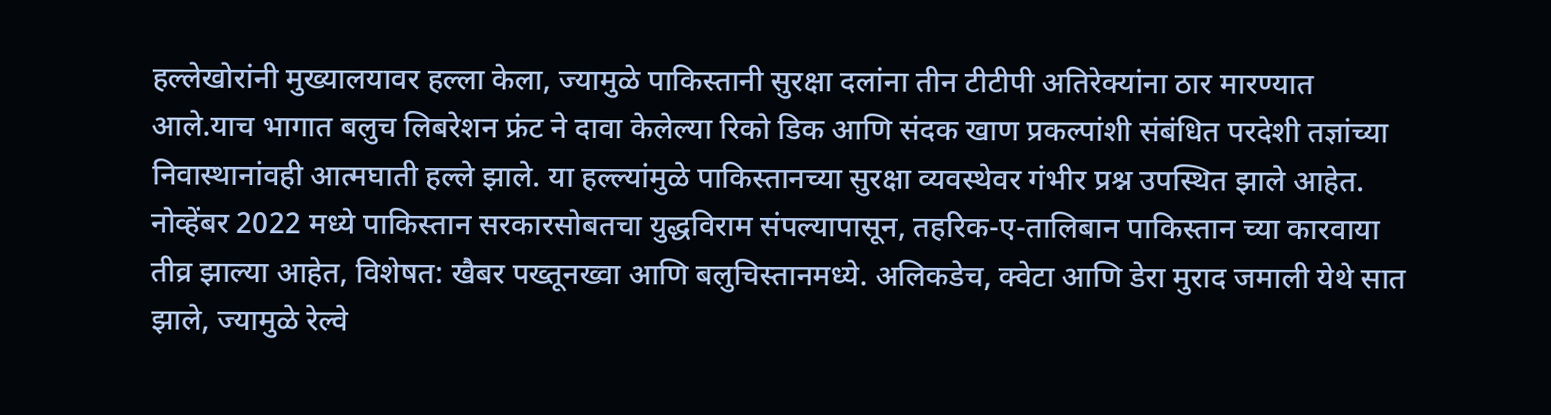हल्लेखोरांनी मुख्यालयावर हल्ला केला, ज्यामुळे पाकिस्तानी सुरक्षा दलांना तीन टीटीपी अतिरेक्यांना ठार मारण्यात आले.याच भागात बलुच लिबरेशन फ्रंट ने दावा केलेल्या रिको डिक आणि संदक खाण प्रकल्पांशी संबंधित परदेशी तज्ञांच्या निवास्थानांवही आत्मघाती हल्ले झाले. या हल्ल्यांमुळे पाकिस्तानच्या सुरक्षा व्यवस्थेवर गंभीर प्रश्न उपस्थित झाले आहेत.
नोव्हेंबर 2022 मध्ये पाकिस्तान सरकारसोबतचा युद्धविराम संपल्यापासून, तहरिक-ए-तालिबान पाकिस्तान च्या कारवाया तीव्र झाल्या आहेत, विशेषत: खैबर पख्तूनख्वा आणि बलुचिस्तानमध्ये. अलिकडेच, क्वेटा आणि डेरा मुराद जमाली येथे सात झाले, ज्यामुळे रेल्वे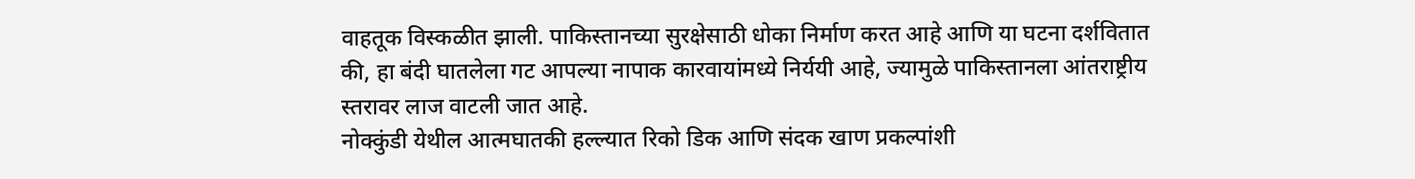वाहतूक विस्कळीत झाली. पाकिस्तानच्या सुरक्षेसाठी धोका निर्माण करत आहे आणि या घटना दर्शवितात की, हा बंदी घातलेला गट आपल्या नापाक कारवायांमध्ये निर्ययी आहे, ज्यामुळे पाकिस्तानला आंतराष्ट्रीय स्तरावर लाज वाटली जात आहे.
नोक्कुंडी येथील आत्मघातकी हल्ल्यात रिको डिक आणि संदक खाण प्रकल्पांशी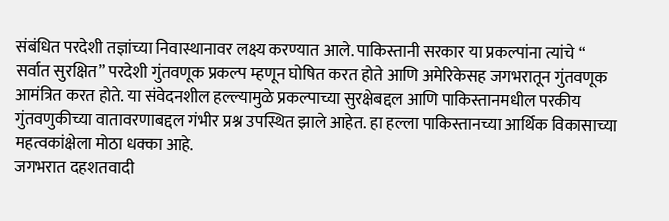संबंधित परदेशी तज्ञांच्या निवास्थानावर लक्ष्य करण्यात आले. पाकिस्तानी सरकार या प्रकल्पांना त्यांचे “ सर्वात सुरक्षित” परदेशी गुंतवणूक प्रकल्प म्हणून घोषित करत होते आणि अमेरिकेसह जगभरातून गुंतवणूक आमंत्रित करत होते. या संवेदनशील हल्ल्यामुळे प्रकल्पाच्या सुरक्षेबद्दल आणि पाकिस्तानमधील परकीय गुंतवणुकीच्या वातावरणाबद्दल गंभीर प्रश्न उपस्थित झाले आहेत. हा हल्ला पाकिस्तानच्या आर्थिक विकासाच्या महत्वकांक्षेला मोठा धक्का आहे.
जगभरात दहशतवादी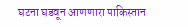घटना घडवून आणणारा पाकिस्तान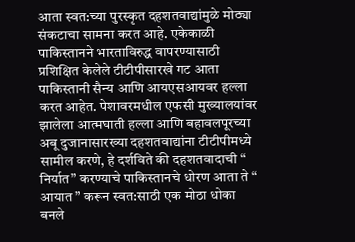आता स्वत:च्या पुरस्कृत दहशतवाद्यांमुळे मोठ्या संकटाचा सामना करत आहे. एकेकाळी पाकिस्तानने भारताविरुद्ध वापरण्यासाठी प्रशिक्षित केलेले टीटीपीसारखे गट आता पाकिस्तानी सैन्य आणि आयएसआयवर हल्ला करत आहेत. पेशावरमधील एफसी मुख्यालयांवर झालेला आत्मघाती हल्ला आणि बहावलपूरच्या अबू दुजानासारख्या दहशतवाद्यांना टीटीपीमध्ये सामील करणे, हे दर्शविते की दहशतवादाची “ निर्यात” करण्याचे पाकिस्तानचे धोरण आता ते “ आयात ” करून स्वत:साठी एक मोठा धोका बनले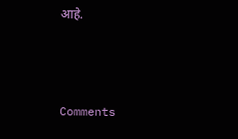आहे.



Comments